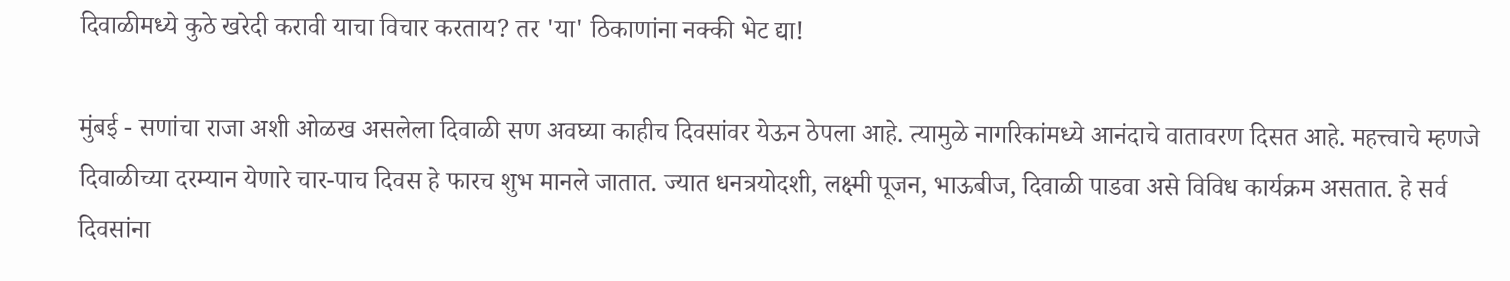दिवाळीमध्ये कुठे खरेदी करावी याचा विचार करताय? तर 'या' ठिकाणांना नक्की भेट द्या!

मुंबई - सणांचा राजा अशी ओळख असलेला दिवाळी सण अवघ्या काहीच दिवसांवर येऊन ठेपला आहे. त्यामुळे नागरिकांमध्ये आनंदाचे वातावरण दिसत आहे. महत्त्वाचे म्हणजे दिवाळीच्या दरम्यान येणारे चार-पाच दिवस हे फारच शुभ मानले जातात. ज्यात धनत्रयोदशी, लक्ष्मी पूजन, भाऊबीज, दिवाळी पाडवा असे विविध कार्यक्रम असतात. हे सर्व दिवसांना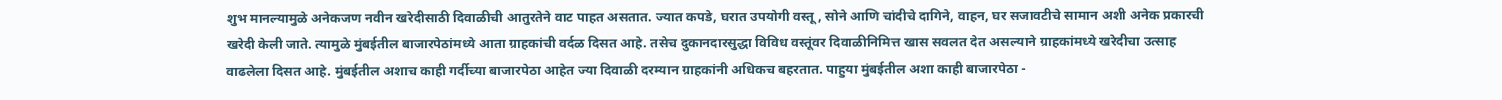शुभ मानल्यामुळे अनेकजण नवीन खरेदीसाठी दिवाळीची आतुरतेने वाट पाहत असतात. ज्यात कपडे, घरात उपयोगी वस्तू, सोने आणि चांदीचे दागिने, वाहन, घर सजावटीचे सामान अशी अनेक प्रकारची खरेदी केली जाते. त्यामुळे मुंबईतील बाजारपेठांमध्ये आता ग्राहकांची वर्दळ दिसत आहे. तसेच दुकानदारसुद्धा विविध वस्तूंवर दिवाळीनिमित्त खास सवलत देत असल्याने ग्राहकांमध्ये खरेदीचा उत्साह वाढलेला दिसत आहे. मुंबईतील अशाच काही गर्दीच्या बाजारपेठा आहेत ज्या दिवाळी दरम्यान ग्राहकांनी अधिकच बहरतात. पाहुया मुंबईतील अशा काही बाजारपेठा -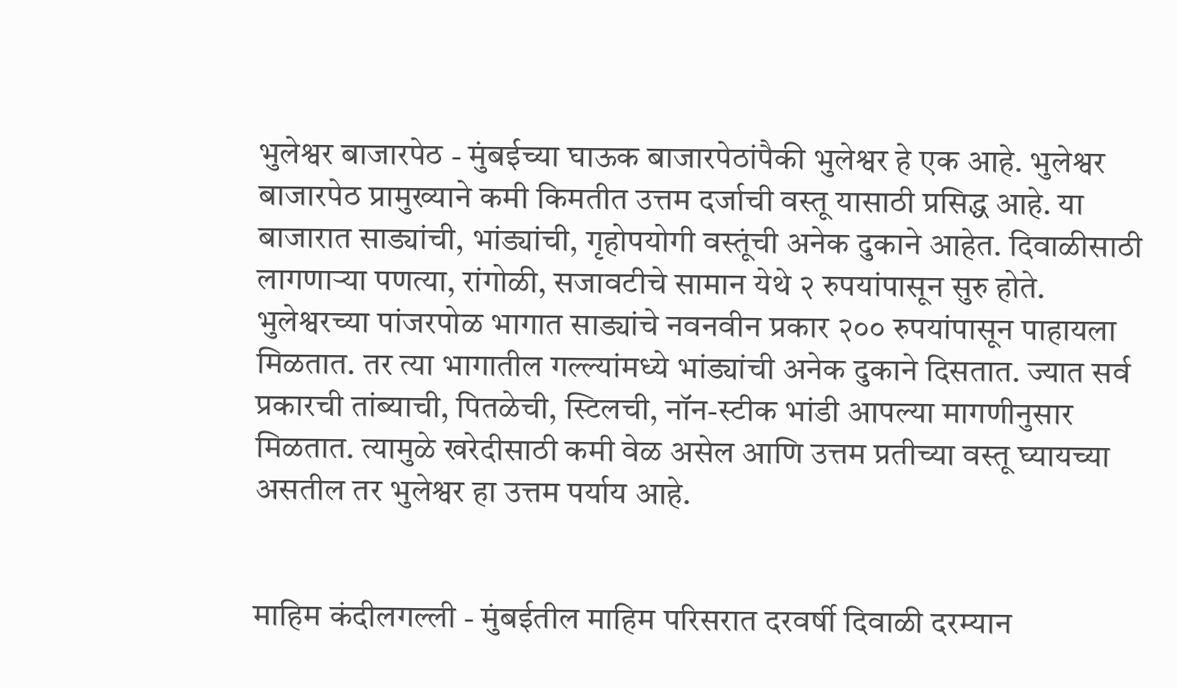भुलेश्वर बाजारपेठ - मुंबईच्या घाऊक बाजारपेठांपैकी भुलेश्वर हे एक आहे. भुलेश्वर बाजारपेठ प्रामुख्याने कमी किमतीत उत्तम दर्जाची वस्तू यासाठी प्रसिद्ध आहे. या बाजारात साड्यांची, भांड्यांची, गृहोपयोगी वस्तूंची अनेक दुकाने आहेत. दिवाळीसाठी लागणाऱ्या पणत्या, रांगोळी, सजावटीचे सामान येथे २ रुपयांपासून सुरु होते. भुलेश्वरच्या पांजरपोळ भागात साड्यांचे नवनवीन प्रकार २०० रुपयांपासून पाहायला मिळतात. तर त्या भागातील गल्ल्यांमध्ये भांड्यांची अनेक दुकाने दिसतात. ज्यात सर्व प्रकारची तांब्याची, पितळेची, स्टिलची, नॉन-स्टीक भांडी आपल्या मागणीनुसार मिळतात. त्यामुळे खरेदीसाठी कमी वेळ असेल आणि उत्तम प्रतीच्या वस्तू घ्यायच्या असतील तर भुलेश्वर हा उत्तम पर्याय आहे.


माहिम कंदीलगल्ली - मुंबईतील माहिम परिसरात दरवर्षी दिवाळी दरम्यान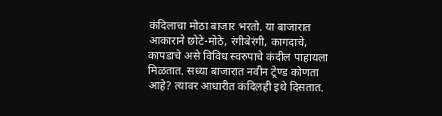कंदिलाचा मोठा बाजार भरतो. या बाजारात आकाराने छोटे-मोठे, रंगीबेरंगी, कागदाचे, कापडाचे असे विविध स्वरुपाचे कंदील पाहायला मिळतात. सध्या बाजारात नवीन ट्रेण्ड कोणता आहे? त्यावर आधारीत कंदिलही इथे दिसतात.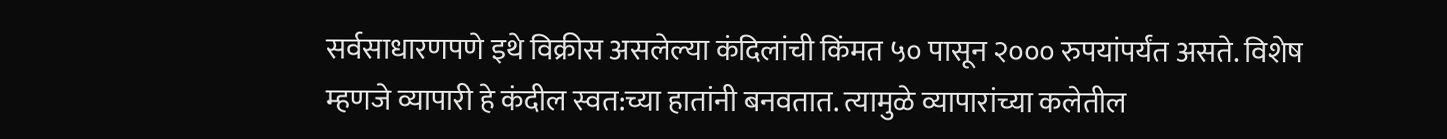सर्वसाधारणपणे इथे विक्रीस असलेल्या कंदिलांची किंमत ५० पासून २००० रुपयांपर्यंत असते. विशेष म्हणजे व्यापारी हे कंदील स्वत:च्या हातांनी बनवतात. त्यामुळे व्यापारांच्या कलेतील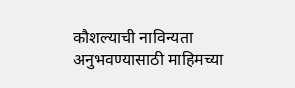कौशल्याची नाविन्यता अनुभवण्यासाठी माहिमच्या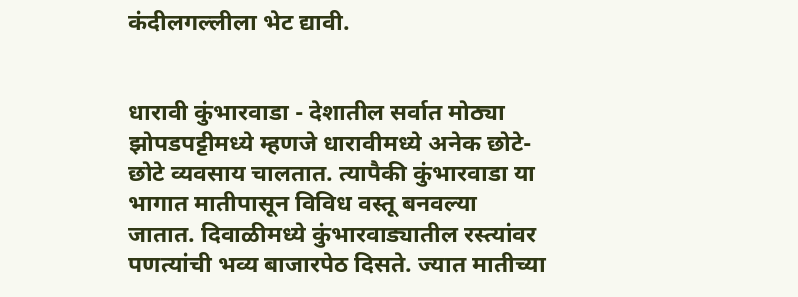कंदीलगल्लीला भेट द्यावी.


धारावी कुंभारवाडा - देशातील सर्वात मोठ्या झोपडपट्टीमध्ये म्हणजे धारावीमध्ये अनेक छोटे-छोटे व्यवसाय चालतात. त्यापैकी कुंभारवाडा या भागात मातीपासून विविध वस्तू बनवल्या जातात. दिवाळीमध्ये कुंभारवाड्यातील रस्त्यांवर पणत्यांची भव्य बाजारपेठ दिसते. ज्यात मातीच्या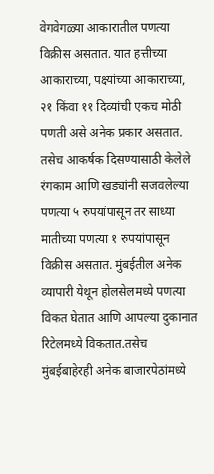वेगवेगळ्या आकारातील पणत्या विक्रीस असतात. यात हत्तीच्या आकाराच्या, पक्ष्यांच्या आकाराच्या, २१ किंवा ११ दिव्यांची एकच मोठी पणती असे अनेक प्रकार असतात. तसेच आकर्षक दिसण्यासाठी केलेले रंगकाम आणि खड्यांनी सजवलेल्या पणत्या ५ रुपयांपासून तर साध्या मातीच्या पणत्या १ रुपयांपासून विक्रीस असतात. मुंबईतील अनेक व्यापारी येथून होलसेलमध्ये पणत्या विकत घेतात आणि आपल्या दुकानात रिटेलमध्ये विकतात.तसेच मुंबईबाहेरही अनेक बाजारपेठांमध्ये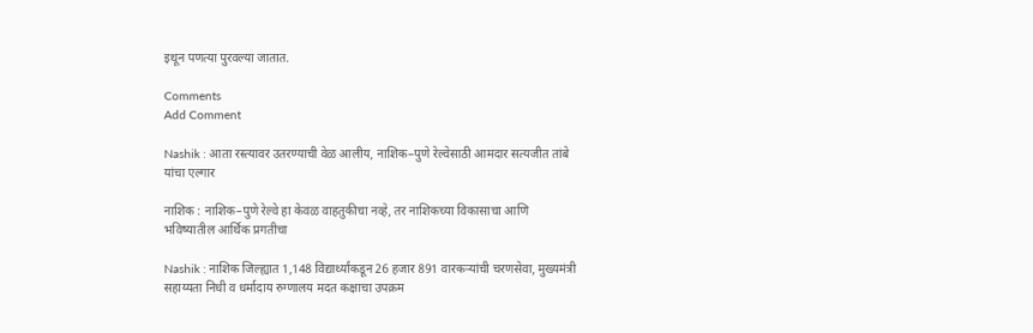इथून पणत्या पुरवल्या जातात.

Comments
Add Comment

Nashik : आता रस्त्यावर उतरण्याची वेळ आलीय, नाशिक–पुणे रेल्वेसाठी आमदार सत्यजीत तांबे यांचा एल्गार

नाशिक : नाशिक–पुणे रेल्वे हा केवळ वाहतुकीचा नव्हे, तर नाशिकच्या विकासाचा आणि भविष्यातील आर्थिक प्रगतीचा

Nashik : नाशिक जिल्ह्यात 1,148 विद्यार्थ्यांकडून 26 हजार 891 वारकऱ्यांची चरणसेवा, मुख्यमंत्री सहाय्यता निधी व धर्मादाय रुग्णालय मदत कक्षाचा उपक्रम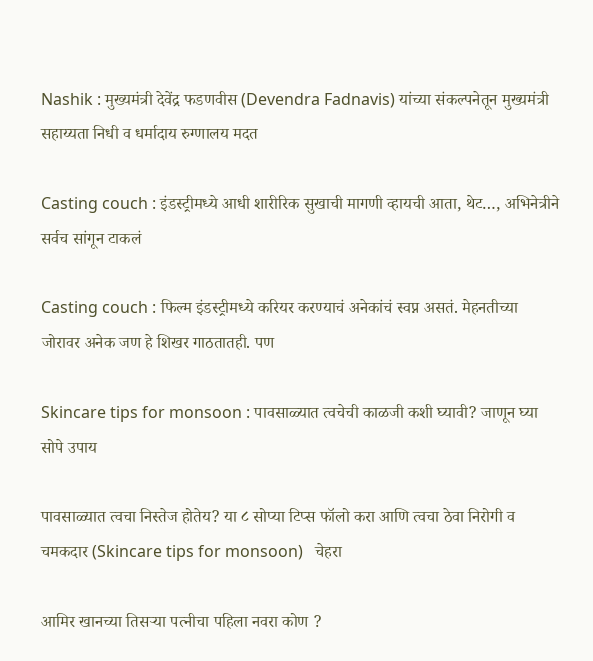Nashik : मुख्यमंत्री देवेंद्र फडणवीस (Devendra Fadnavis) यांच्या संकल्पनेतून मुख्यमंत्री सहाय्यता निधी व धर्मादाय रुग्णालय मदत

Casting couch : इंडस्ट्रीमध्ये आधी शारीरिक सुखाची मागणी व्हायची आता, थेट…, अभिनेत्रीने सर्वच सांगून टाकलं

Casting couch : फिल्म इंडस्ट्रीमध्ये करियर करण्याचं अनेकांचं स्वप्न असतं. मेहनतीच्या जोरावर अनेक जण हे शिखर गाठतातही. पण

Skincare tips for monsoon : पावसाळ्यात त्वचेची काळजी कशी घ्यावी? जाणून घ्या सोपे उपाय

पावसाळ्यात त्वचा निस्तेज होतेय? या ८ सोप्या टिप्स फॉलो करा आणि त्वचा ठेवा निरोगी व चमकदार (Skincare tips for monsoon)   चेहरा

आमिर खानच्या तिसऱ्या पत्नीचा पहिला नवरा कोण ?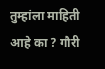तुम्हांला माहिती आहे का ? गौरी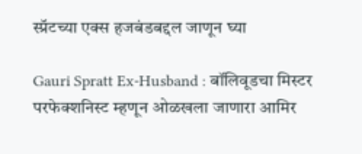स्प्रॅटच्या एक्स हजबंडबद्दल जाणून घ्या

Gauri Spratt Ex-Husband : बॉलिवूडचा मिस्टर परफेक्शनिस्ट म्हणून ओळखला जाणारा आमिर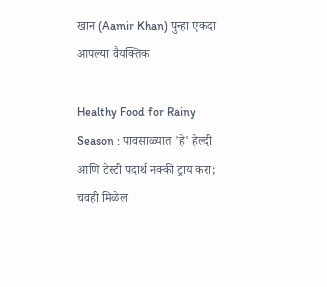खान (Aamir Khan) पुन्हा एकदा आपल्या वैयक्तिक

Healthy Food for Rainy Season : पावसाळ्यात 'हे' हेल्दी आणि टेस्टी पदार्थ नक्की ट्राय करा; चवही मिळेल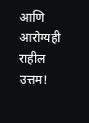आणि आरोग्यही राहील उत्तम!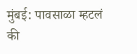मुंबई: पावसाळा म्हटलं की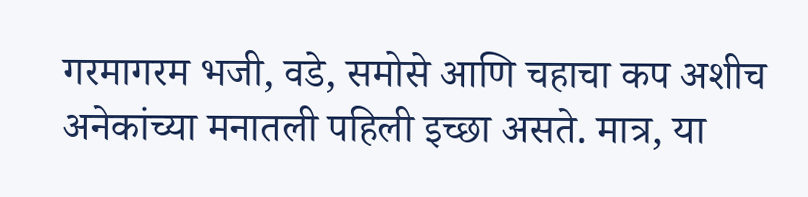गरमागरम भजी, वडे, समोसे आणि चहाचा कप अशीच अनेकांच्या मनातली पहिली इच्छा असते. मात्र, या